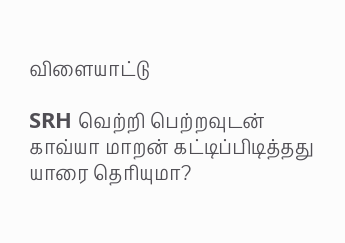விளையாட்டு

SRH வெற்றி பெற்றவுடன் காவ்யா மாறன் கட்டிப்பிடித்தது யாரை தெரியுமா?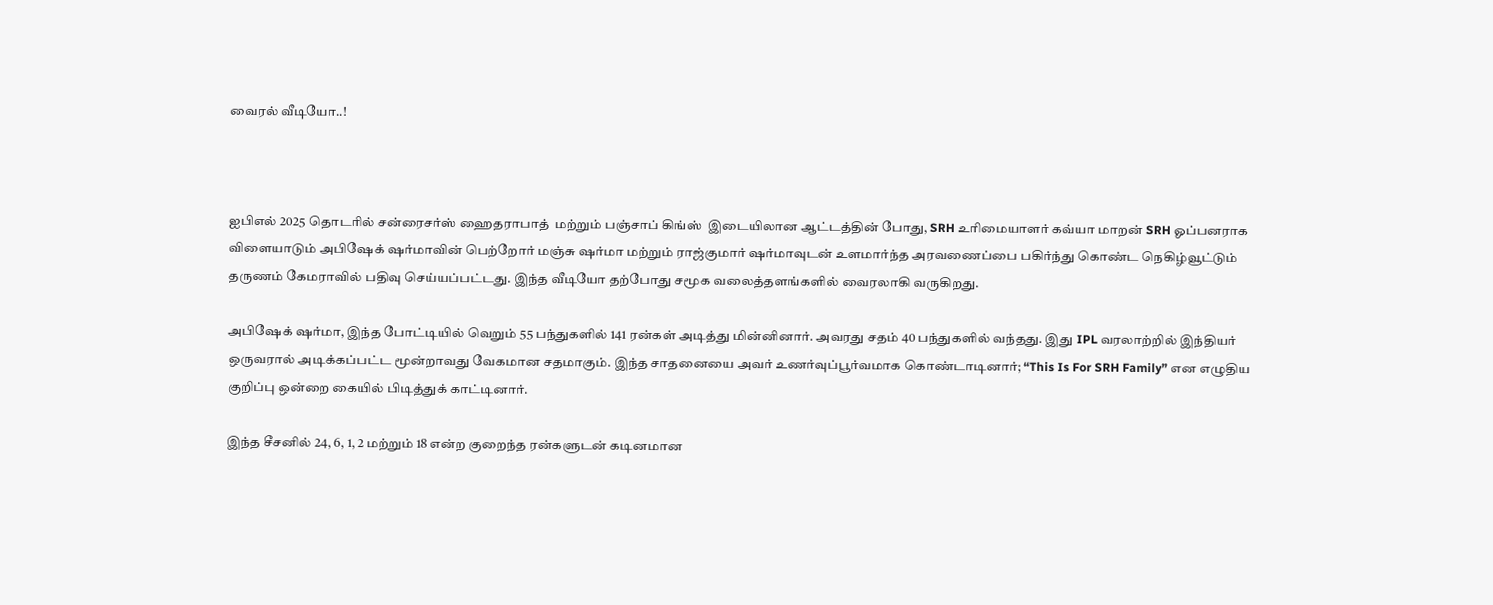வைரல் வீடியோ..!



ஐபிஎல் 2025 தொடரில் சன்ரைசர்ஸ் ஹைதராபாத்  மற்றும் பஞ்சாப் கிங்ஸ்  இடையிலான ஆட்டத்தின் போது, SRH உரிமையாளர் கவ்யா மாறன் SRH ஓப்பனராக விளையாடும் அபிஷேக் ஷர்மாவின் பெற்றோர் மஞ்சு ஷர்மா மற்றும் ராஜ்குமார் ஷர்மாவுடன் உளமார்ந்த அரவணைப்பை பகிர்ந்து கொண்ட நெகிழ்வூட்டும் தருணம் கேமராவில் பதிவு செய்யப்பட்டது. இந்த வீடியோ தற்போது சமூக வலைத்தளங்களில் வைரலாகி வருகிறது.

அபிஷேக் ஷர்மா, இந்த போட்டியில் வெறும் 55 பந்துகளில் 141 ரன்கள் அடித்து மின்னினார். அவரது சதம் 40 பந்துகளில் வந்தது. இது IPL வரலாற்றில் இந்தியர் ஒருவரால் அடிக்கப்பட்ட மூன்றாவது வேகமான சதமாகும். இந்த சாதனையை அவர் உணர்வுப்பூர்வமாக கொண்டாடினார்; “This Is For SRH Family” என எழுதிய குறிப்பு ஒன்றை கையில் பிடித்துக் காட்டினார்.

இந்த சீசனில் 24, 6, 1, 2 மற்றும் 18 என்ற குறைந்த ரன்களுடன் கடினமான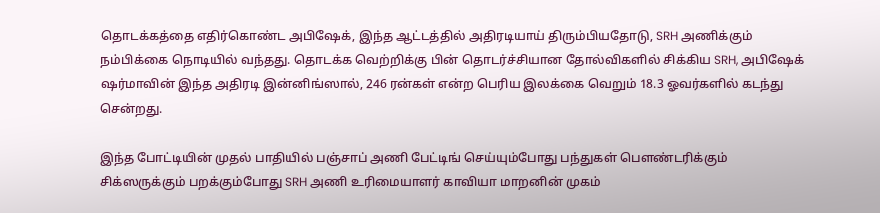தொடக்கத்தை எதிர்கொண்ட அபிஷேக், இந்த ஆட்டத்தில் அதிரடியாய் திரும்பியதோடு, SRH அணிக்கும் நம்பிக்கை நொடியில் வந்தது. தொடக்க வெற்றிக்கு பின் தொடர்ச்சியான தோல்விகளில் சிக்கிய SRH, அபிஷேக் ஷர்மாவின் இந்த அதிரடி இன்னிங்ஸால், 246 ரன்கள் என்ற பெரிய இலக்கை வெறும் 18.3 ஓவர்களில் கடந்து சென்றது.

இந்த போட்டியின் முதல் பாதியில் பஞ்சாப் அணி பேட்டிங் செய்யும்போது பந்துகள் பௌண்டரிக்கும் சிக்ஸருக்கும் பறக்கும்போது SRH அணி உரிமையாளர் காவியா மாறனின் முகம்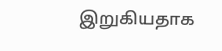இறுகியதாக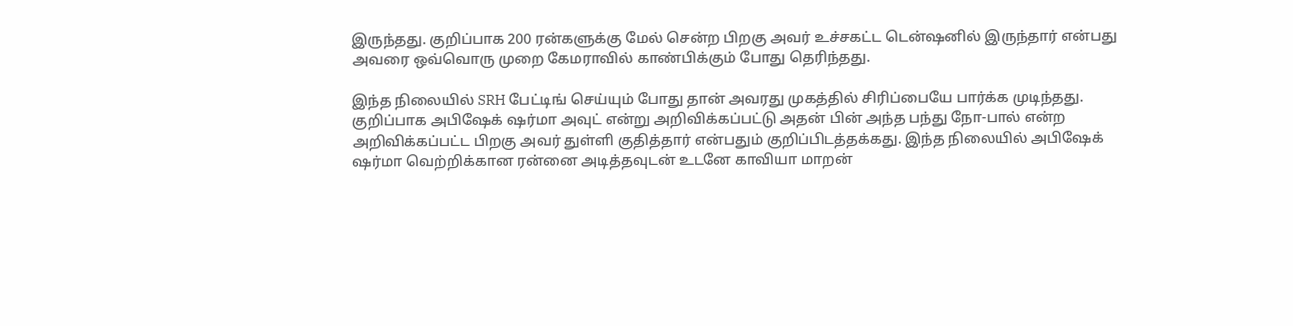இருந்தது. குறிப்பாக 200 ரன்களுக்கு மேல் சென்ற பிறகு அவர் உச்சகட்ட டென்ஷனில் இருந்தார் என்பது அவரை ஒவ்வொரு முறை கேமராவில் காண்பிக்கும் போது தெரிந்தது.

இந்த நிலையில் SRH பேட்டிங் செய்யும் போது தான் அவரது முகத்தில் சிரிப்பையே பார்க்க முடிந்தது. குறிப்பாக அபிஷேக் ஷர்மா அவுட் என்று அறிவிக்கப்பட்டு அதன் பின் அந்த பந்து நோ-பால் என்ற அறிவிக்கப்பட்ட பிறகு அவர் துள்ளி குதித்தார் என்பதும் குறிப்பிடத்தக்கது. இந்த நிலையில் அபிஷேக் ஷர்மா வெற்றிக்கான ரன்னை அடித்தவுடன் உடனே காவியா மாறன்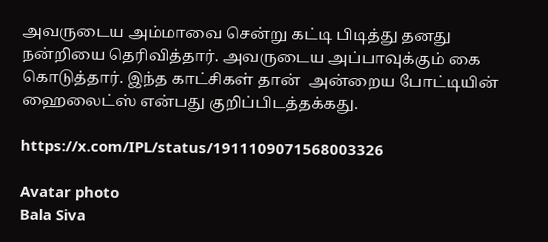அவருடைய அம்மாவை சென்று கட்டி பிடித்து தனது நன்றியை தெரிவித்தார். அவருடைய அப்பாவுக்கும் கை கொடுத்தார். இந்த காட்சிகள் தான்  அன்றைய போட்டியின் ஹைலைட்ஸ் என்பது குறிப்பிடத்தக்கது.

https://x.com/IPL/status/1911109071568003326

Avatar photo
Bala Siva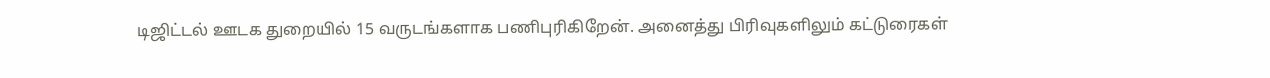டிஜிட்டல் ஊடக துறையில் 15 வருடங்களாக பணிபுரிகிறேன். அனைத்து பிரிவுகளிலும் கட்டுரைகள்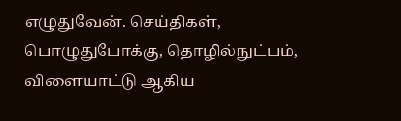எழுதுவேன். செய்திகள், பொழுதுபோக்கு, தொழில்நுட்பம், விளையாட்டு ஆகிய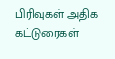பிரிவுகள் அதிக கட்டுரைகள்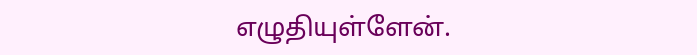எழுதியுள்ளேன்.